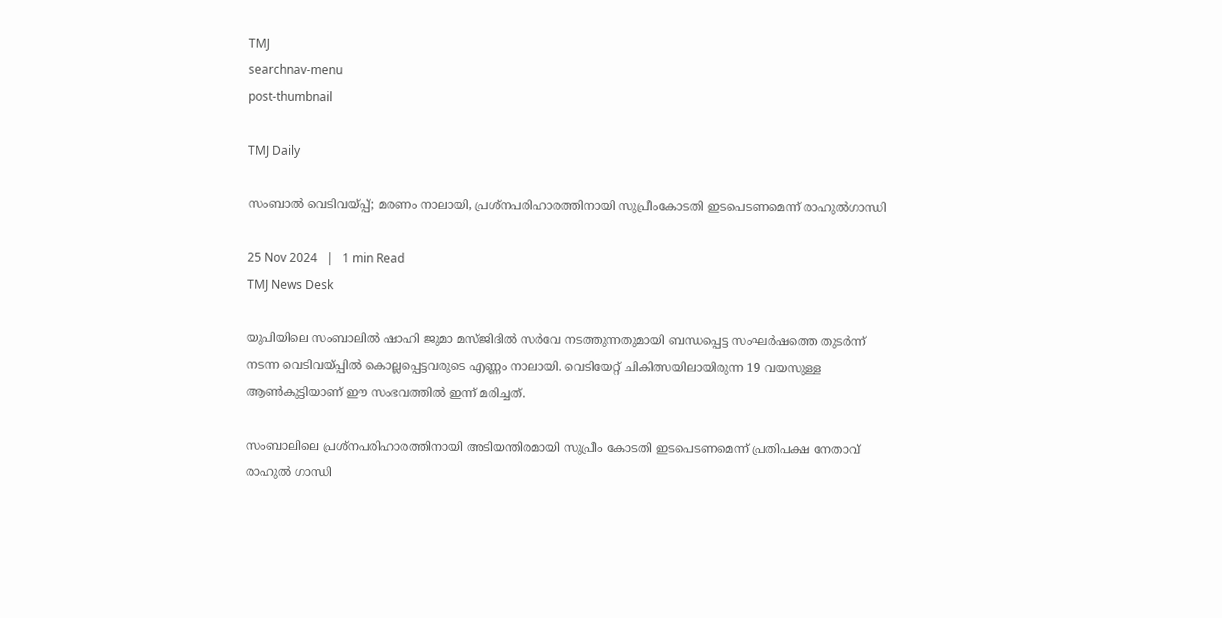TMJ
searchnav-menu
post-thumbnail

TMJ Daily

സംബാൽ വെടിവയ്പ്പ്; മരണം നാലായി, പ്രശ്നപരിഹാരത്തിനായി സുപ്രീംകോടതി ഇടപെടണമെന്ന് രാഹുൽഗാന്ധി

25 Nov 2024   |   1 min Read
TMJ News Desk

യുപിയിലെ സംബാലിൽ ഷാഹി ജുമാ മസ്ജിദിൽ സർവേ നടത്തുന്നതുമായി ബന്ധപ്പെട്ട സംഘർഷത്തെ തുടർന്ന് നടന്ന വെടിവയ്പ്പിൽ കൊല്ലപ്പെട്ടവരുടെ എണ്ണം നാലായി. വെടിയേറ്റ് ചികിത്സയിലായിരുന്ന 19 വയസുള്ള ആൺകുട്ടിയാണ് ഈ സംഭവത്തിൽ ഇന്ന് മരിച്ചത്.

സംബാലിലെ പ്രശ്നപരിഹാരത്തിനായി അടിയന്തിരമായി സുപ്രീം കോടതി ഇടപെടണമെന്ന് പ്രതിപക്ഷ നേതാവ് രാഹുൽ ഗാന്ധി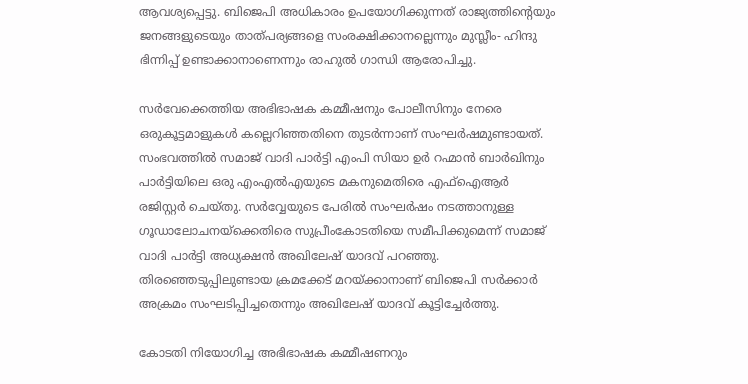ആവശ്യപ്പെട്ടു. ബിജെപി അധികാരം ഉപയോഗിക്കുന്നത് രാജ്യത്തിന്റെയും ജനങ്ങളുടെയും താത്പര്യങ്ങളെ സംരക്ഷിക്കാനല്ലെന്നും മുസ്ലീം- ഹിന്ദു ഭിന്നിപ്പ് ഉണ്ടാക്കാനാണെന്നും രാഹുൽ ഗാന്ധി ആരോപിച്ചു.

സർവേക്കെത്തിയ അഭിഭാഷക കമ്മീഷനും പോലീസിനും നേരെ ഒരുകൂട്ടമാളുകൾ കല്ലെറിഞ്ഞതിനെ തുടർന്നാണ് സംഘർഷമുണ്ടായത്. സംഭവത്തിൽ സമാജ് വാദി പാർട്ടി എംപി സിയാ ഉർ റഹ്മാൻ ബാർഖിനും പാർട്ടിയിലെ ഒരു എംഎൽഎയുടെ മകനുമെതിരെ എഫ്ഐആർ രജിസ്റ്റർ ചെയ്തു. സർവ്വേയുടെ പേരിൽ സംഘർഷം നടത്താനുള്ള ഗൂഡാലോചനയ്ക്കെതിരെ സുപ്രീംകോടതിയെ സമീപിക്കുമെന്ന് സമാജ് വാദി പാർട്ടി അധ്യക്ഷൻ അഖിലേഷ് യാദവ് പറഞ്ഞു. തിരഞ്ഞെടുപ്പിലുണ്ടായ ക്രമക്കേട് മറയ്ക്കാനാണ് ബിജെപി സർക്കാർ അക്രമം സംഘടിപ്പിച്ചതെന്നും അഖിലേഷ് യാദവ് കൂട്ടിച്ചേർത്തു.

കോടതി നിയോഗിച്ച അഭിഭാഷക കമ്മീഷണറും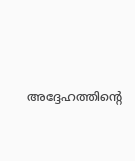അദ്ദേഹത്തിന്റെ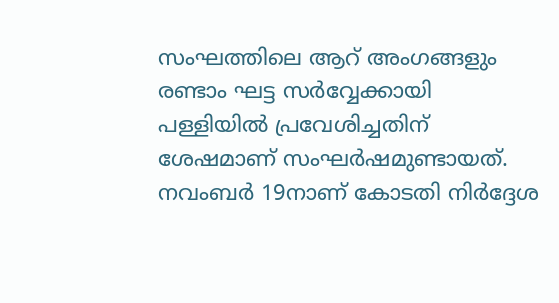സംഘത്തിലെ ആറ് അംഗങ്ങളും രണ്ടാം ഘട്ട സർവ്വേക്കായി പള്ളിയിൽ പ്രവേശിച്ചതിന് ശേഷമാണ് സംഘർഷമുണ്ടായത്. നവംബർ 19നാണ് കോടതി നിർദ്ദേശ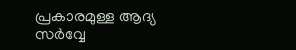പ്രകാരമുള്ള ആദ്യ സർവ്വേ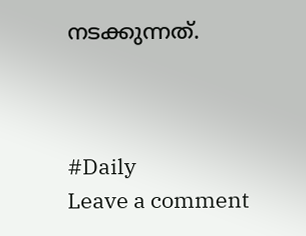നടക്കുന്നത്.



#Daily
Leave a comment